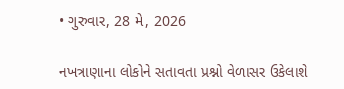• ગુરુવાર, 28 મે, 2026

નખત્રાણાના લોકોને સતાવતા પ્રશ્નો વેળાસર ઉકેલાશે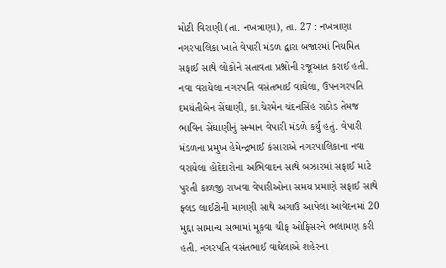મોટી વિરાણી (તા. નખત્રાણા), તા. 27 : નખત્રાણા નગરપાલિકા ખાતે વેપારી મંડળ દ્વારા બજારમાં નિયમિત સફાઈ સાથે લોકોને સતાવતા પ્રશ્નોની રજૂઆત કરાઈ હતી. નવા વરાયેલા નગરપતિ વસંતભાઈ વાઘેલા, ઉપનગરપતિ દમયંતીબેન સેંઘાણી, કા.ચેરમેન ચંદનસિંહ રાઠોડ તેમજ ભાવિન સેંઘાણીનું સન્માન વેપારી મંડળે કર્યું હતું. વેપારી મંડળના પ્રમુખ હેમેન્દ્રભાઈ કંસારાએ નગરપાલિકાના નવા વરાયેલા હોદેદારોના અભિવાદન સાથે બઝારમાં સફાઈ માટે પુરતી કાળજી રાખવા વેપારીઓના સમય પ્રમાણે સફાઈ સાથે ફ્લડ લાઈટોની માગણી સાથે અગાઉ આપેલા આવેદનમાં 20 મુદ્દા સામાન્ય સભામાં મૂકવા ચીફ ઓફિસરને ભલામણ કરી હતી. નગરપતિ વસંતભાઈ વાઘેલાએ શહેરના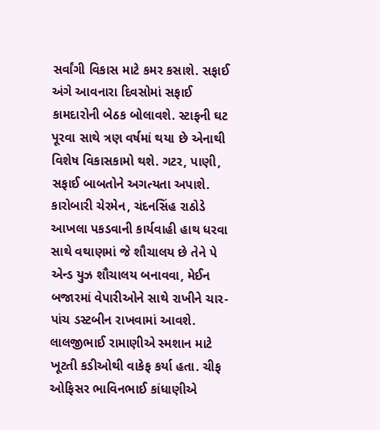સર્વાંગી વિકાસ માટે કમર કસાશે. સફાઈ અંગે આવનારા દિવસોમાં સફાઈ કામદારોની બેઠક બોલાવશે. સ્ટાફની ઘટ પૂરવા સાથે ત્રણ વર્ષમાં થયા છે એનાથી વિશેષ વિકાસકામો થશે. ગટર, પાણી, સફાઈ બાબતોને અગત્યતા અપાશે. કારોબારી ચેરમેન, ચંદનસિંહ રાઠોડે આખલા પકડવાની કાર્યવાહી હાથ ધરવા સાથે વથાણમાં જે શૌચાલય છે તેને પે એન્ડ યુઝ શૌચાલય બનાવવા, મેઈન બજારમાં વેપારીઓને સાથે રાખીને ચાર-પાંચ ડસ્ટબીન રાખવામાં આવશે. લાલજીભાઈ રામાણીએ સ્મશાન માટે ખૂટતી કડીઓથી વાકેફ કર્યા હતા. ચીફ ઓફિસર ભાવિનભાઈ કાંધાણીએ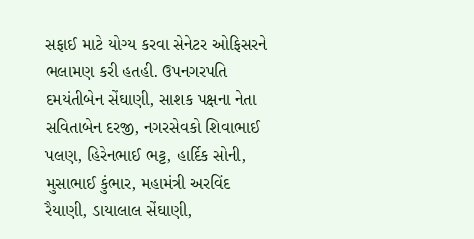સફાઈ માટે યોગ્ય કરવા સેનેટર ઓફિસરને ભલામણ કરી હતહી. ઉપનગરપતિ દમયંતીબેન સેંઘાણી, સાશક પક્ષના નેતા સવિતાબેન દરજી, નગરસેવકો શિવાભાઈ પલણ, હિરેનભાઈ ભટ્ટ, હાર્દિક સોની, મુસાભાઈ કુંભાર, મહામંત્રી અરવિંદ રૈયાણી, ડાયાલાલ સેંઘાણી,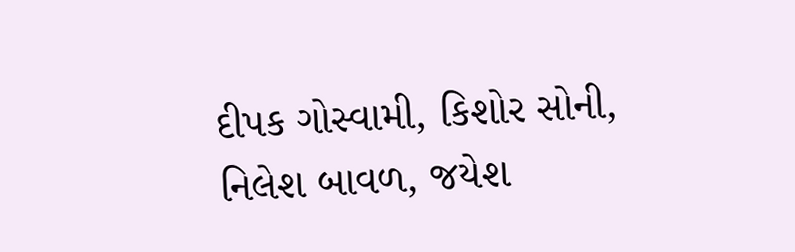દીપક ગોસ્વામી, કિશોર સોની, નિલેશ બાવળ, જયેશ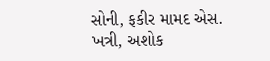સોની, ફકીર મામદ એસ. ખત્રી, અશોક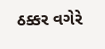ઠક્કર વગેરે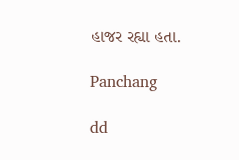હાજર રહ્યા હતા.

Panchang

dd